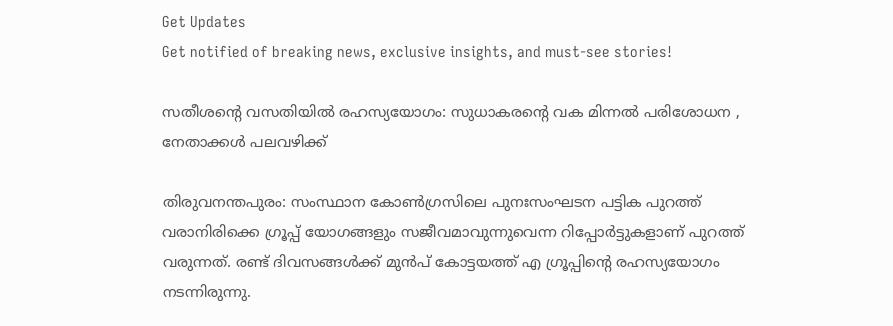Get Updates
Get notified of breaking news, exclusive insights, and must-see stories!

സതീശന്റെ വസതിയില്‍ രഹസ്യയോഗം: സുധാകരന്റെ വക മിന്നല്‍ പരിശോധന , നേതാക്കള്‍ പലവഴിക്ക്

തിരുവനന്തപുരം: സംസ്ഥാന കോണ്‍ഗ്രസിലെ പുനഃസംഘടന പട്ടിക പുറത്ത് വരാനിരിക്കെ ഗ്രൂപ്പ് യോഗങ്ങളും സജീവമാവുന്നുവെന്ന റിപ്പോർട്ടുകളാണ് പുറത്ത് വരുന്നത്. രണ്ട് ദിവസങ്ങള്‍ക്ക് മുന്‍പ് കോട്ടയത്ത് എ ഗ്രൂപ്പിന്റെ രഹസ്യയോഗം നടന്നിരുന്നു.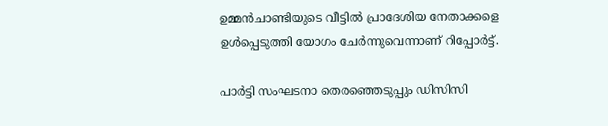ഉമ്മന്‍ചാണ്ടിയുടെ വീട്ടില്‍ പ്രാദേശിയ നേതാക്കളെ ഉള്‍പ്പെടുത്തി യോഗം ചേർന്നുവെന്നാണ് റിപ്പോർട്ട്.

പാർട്ടി സംഘടനാ തെരഞ്ഞെടുപ്പും ഡിസിസി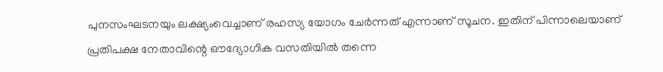പുനസംഘടനയും ലക്ഷ്യംവെച്ചാണ് രഹസ്യ യോഗം ചേർന്നത് എന്നാണ് സൂചന. ഇതിന് പിന്നാലെയാണ് പ്രതിപക്ഷ നേതാവിന്റെ ഔദ്യോഗിക വസതിയിൽ തന്നെ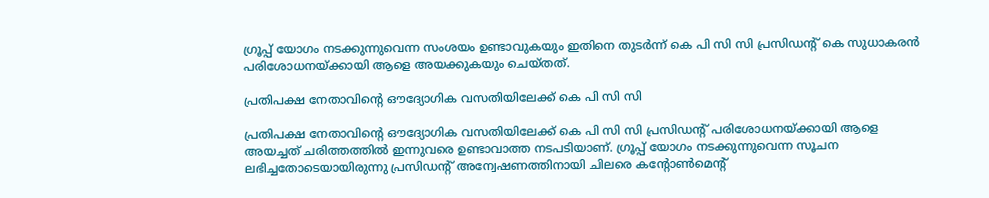ഗ്രൂപ്പ് യോഗം നടക്കുന്നുവെന്ന സംശയം ഉണ്ടാവുകയും ഇതിനെ തുടർന്ന് കെ പി സി സി പ്രസിഡന്റ് കെ സുധാകരന്‍ പരിശോധനയ്ക്കായി ആളെ അയക്കുകയും ചെയ്തത്.

പ്രതിപക്ഷ നേതാവിന്റെ ഔദ്യോഗിക വസതിയിലേക്ക് കെ പി സി സി

പ്രതിപക്ഷ നേതാവിന്റെ ഔദ്യോഗിക വസതിയിലേക്ക് കെ പി സി സി പ്രസിഡന്റ് പരിശോധനയ്ക്കായി ആളെ അയച്ചത് ചരിത്തത്തില്‍ ഇന്നുവരെ ഉണ്ടാവാത്ത നടപടിയാണ്. ഗ്രൂപ്പ് യോഗം നടക്കുന്നുവെന്ന സൂചന ലഭിച്ചതോടെയായിരുന്നു പ്രസിഡന്റ് അന്വേഷണത്തിനായി ചിലരെ കന്റോണ്‍മെന്റ്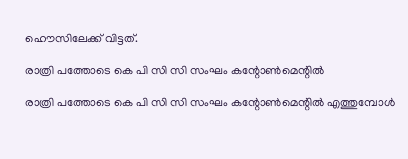ഹൌസിലേക്ക് വിട്ടത്.

രാത്രി പത്തോടെ കെ പി സി സി സംഘം കന്റോണ്‍മെന്റില്‍

രാത്രി പത്തോടെ കെ പി സി സി സംഘം കന്റോണ്‍മെന്റില്‍ എത്തുമ്പോള്‍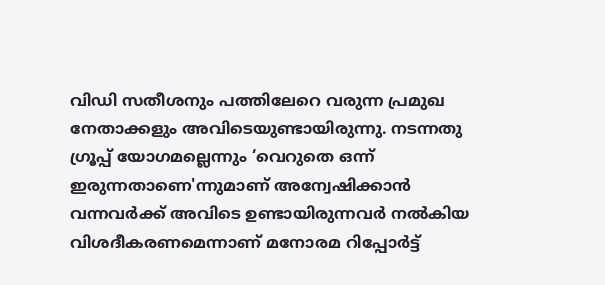വിഡി സതീശനും പത്തിലേറെ വരുന്ന പ്രമുഖ നേതാക്കളും അവിടെയുണ്ടായിരുന്നു. നടന്നതു ഗ്രൂപ്പ് യോഗമല്ലെന്നും ‘വെറുതെ ഒന്ന് ഇരുന്നതാണെ'ന്നുമാണ് അന്വേഷിക്കാന്‍ വന്നവർക്ക് അവിടെ ഉണ്ടായിരുന്നവർ നല്‍കിയ വിശദീകരണമെന്നാണ് മനോരമ റിപ്പോർട്ട്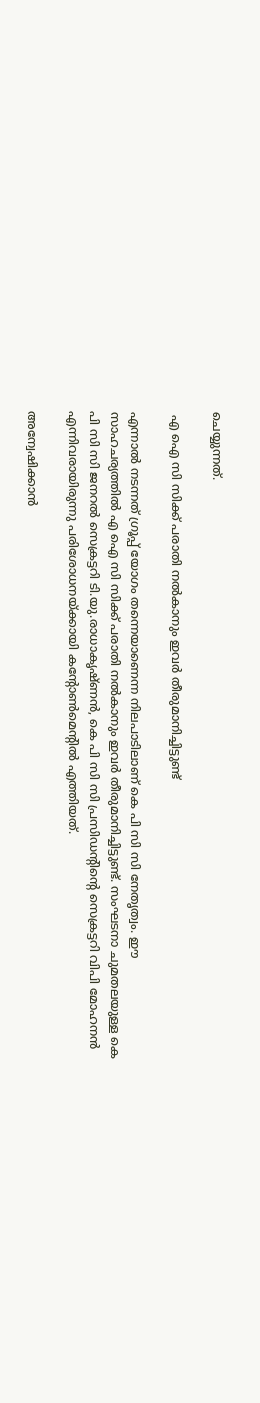ചെയ്യുന്നത്.

 എ ഐ സി സിക്ക് പരാതി നല്‍കാനും ഇവർ തീരുമാനിച്ചിട്ടുണ്ട്

എന്നാല്‍ നടന്നത് ഗ്രൂപ്പ് യോഗം തന്നെയാണെന്ന നിലപാടിലാണ് കെ പി സി സി നേതൃത്വം. ഈ സാഹചര്യത്തില്‍ എ ഐ സി സിക്ക് പരാതി നല്‍കാനും ഇവർ തീരുമാനിച്ചിട്ടുണ്ട്. സംഘടനാ ചുമതലയുള്ള കെ പി സി സി ജനറൽ സെക്രട്ടറി ടി.യു.രാധാകൃഷ്ണൻ, കെ പി സി സി പ്രസിഡന്റിന്റെ സെക്രട്ടറി വിപി മോഹനന്‍ എന്നിവരായിരുന്നു പരിശോധനയ്ക്കായി കന്റോണ്‍മെന്റില്‍ എത്തിയത്.

അന്വേഷിക്കാന്‍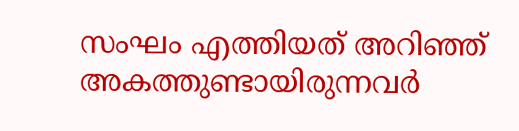സംഘം എത്തിയത് അറിഞ്ഞ് അകത്തുണ്ടായിരുന്നവർ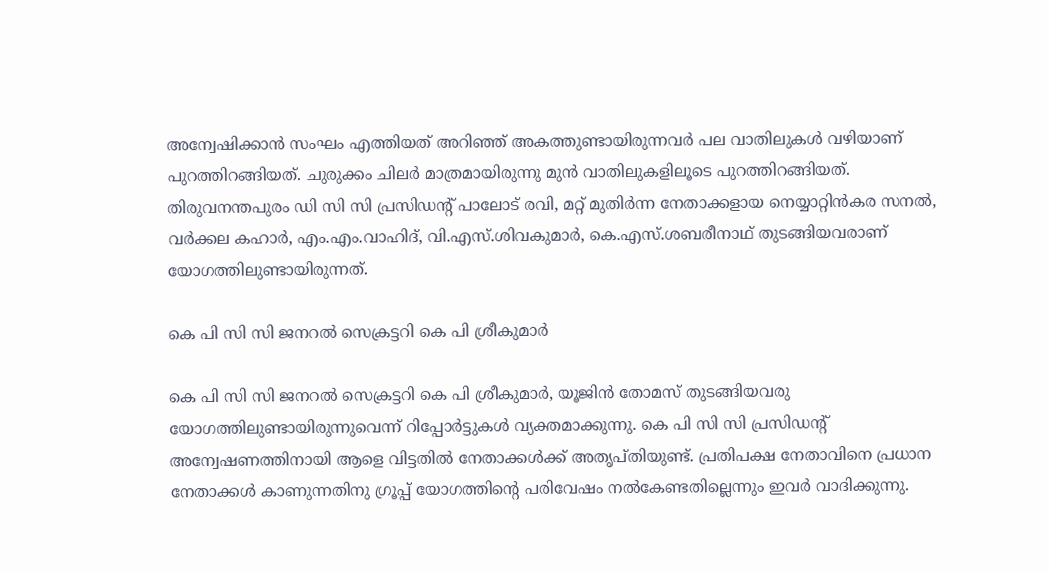അന്വേഷിക്കാന്‍ സംഘം എത്തിയത് അറിഞ്ഞ് അകത്തുണ്ടായിരുന്നവർ പല വാതിലുകള്‍ വഴിയാണ് പുറത്തിറങ്ങിയത്. ചുരുക്കം ചിലർ മാത്രമായിരുന്നു മുന്‍ വാതിലുകളിലൂടെ പുറത്തിറങ്ങിയത്. തിരുവനന്തപുരം ഡി സി സി പ്രസിഡന്റ് പാലോട് രവി, മറ്റ് മുതിർന്ന നേതാക്കളായ നെയ്യാറ്റിൻകര സനൽ, വർക്കല കഹാർ, എം.എം.വാഹിദ്, വി.എസ്.ശിവകുമാർ, കെ.എസ്.ശബരീനാഥ് തുടങ്ങിയവരാണ് യോഗത്തിലുണ്ടായിരുന്നത്.

കെ പി സി സി ജനറൽ സെക്രട്ടറി കെ പി ശ്രീകുമാർ

കെ പി സി സി ജനറൽ സെക്രട്ടറി കെ പി ശ്രീകുമാർ, യൂജിൻ തോമസ് തുടങ്ങിയവരു യോഗത്തിലുണ്ടായിരുന്നുവെന്ന് റിപ്പോർട്ടുകള്‍ വ്യക്തമാക്കുന്നു. കെ പി സി സി പ്രസിഡന്റ് അന്വേഷണത്തിനായി ആളെ വിട്ടതില്‍ നേതാക്കള്‍ക്ക് അതൃപ്തിയുണ്ട്. പ്രതിപക്ഷ നേതാവിനെ പ്രധാന നേതാക്കൾ കാണുന്നതിനു ഗ്രൂപ്പ് യോഗത്തിന്റെ പരിവേഷം നൽകേണ്ടതില്ലെന്നും ഇവർ വാദിക്കുന്നു.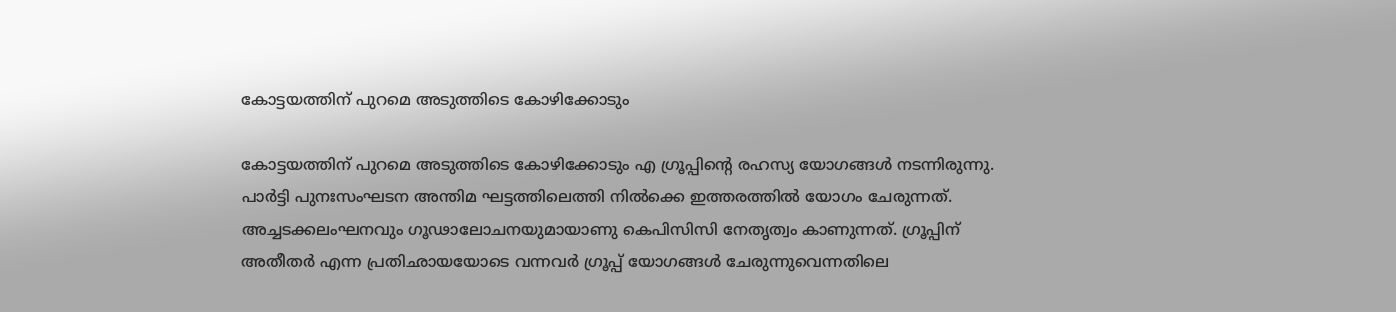കോട്ടയത്തിന് പുറമെ അടുത്തിടെ കോഴിക്കോടും

കോട്ടയത്തിന് പുറമെ അടുത്തിടെ കോഴിക്കോടും എ ഗ്രൂപ്പിന്റെ രഹസ്യ യോഗങ്ങള്‍ നടന്നിരുന്നു. പാർട്ടി പുനഃസംഘടന അന്തിമ ഘട്ടത്തിലെത്തി നില്‍ക്കെ ഇത്തരത്തില്‍ യോഗം ചേരുന്നത്. അച്ചടക്കലംഘനവും ഗൂഢാലോചനയുമായാണു കെപിസിസി നേതൃത്വം കാണുന്നത്. ഗ്രൂപ്പിന് അതീതർ എന്ന പ്രതിഛായയോടെ വന്നവർ ഗ്രൂപ്പ് യോഗങ്ങൾ ചേരുന്നുവെന്നതിലെ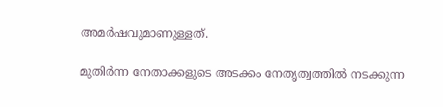അമർഷവുമാണുള്ളത്.

മുതിർന്ന നേതാക്കളുടെ അടക്കം നേതൃത്വത്തില്‍ നടക്കുന്ന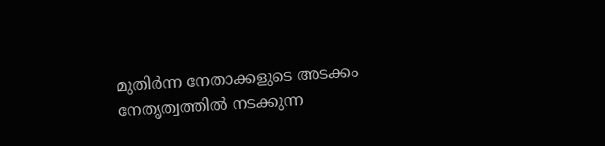മുതിർന്ന നേതാക്കളുടെ അടക്കം നേതൃത്വത്തില്‍ നടക്കുന്ന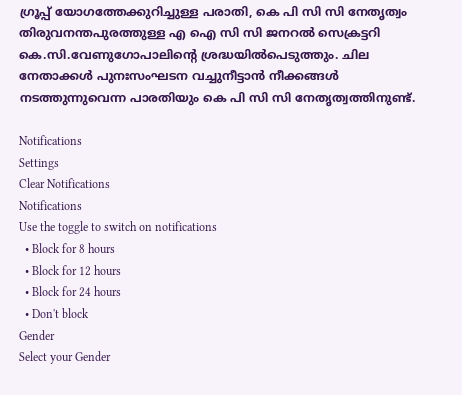ഗ്രൂപ്പ് യോഗത്തേക്കുറിച്ചുള്ള പരാതി, കെ പി സി സി നേതൃത്വം തിരുവനന്തപുരത്തുള്ള എ ഐ സി സി ജനറൽ സെക്രട്ടറി കെ.സി.വേണുഗോപാലിന്റെ ശ്രദ്ധയിൽപെടുത്തും. ചില നേതാക്കൾ പുനഃസംഘടന വച്ചുനീട്ടാൻ നീക്കങ്ങള്‍ നടത്തുന്നുവെന്ന പാരതിയും കെ പി സി സി നേതൃത്വത്തിനുണ്ട്.

Notifications
Settings
Clear Notifications
Notifications
Use the toggle to switch on notifications
  • Block for 8 hours
  • Block for 12 hours
  • Block for 24 hours
  • Don't block
Gender
Select your Gender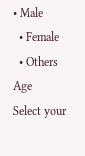• Male
  • Female
  • Others
Age
Select your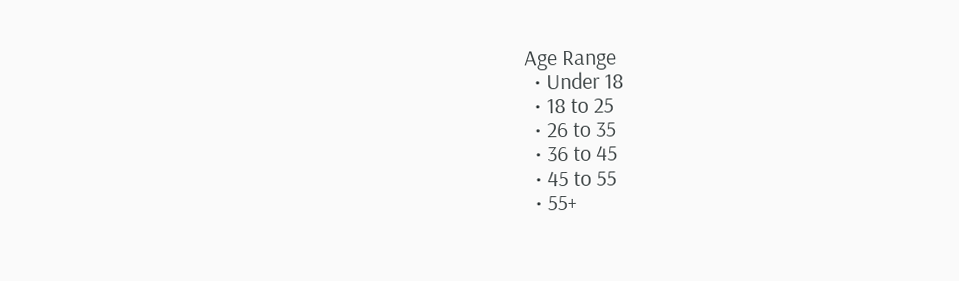Age Range
  • Under 18
  • 18 to 25
  • 26 to 35
  • 36 to 45
  • 45 to 55
  • 55+